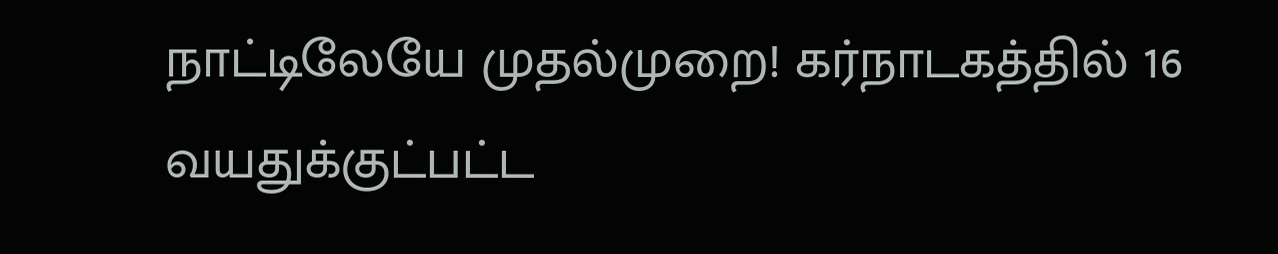நாட்டிலேயே முதல்முறை! கர்நாடகத்தில் 16 வயதுக்குட்பட்ட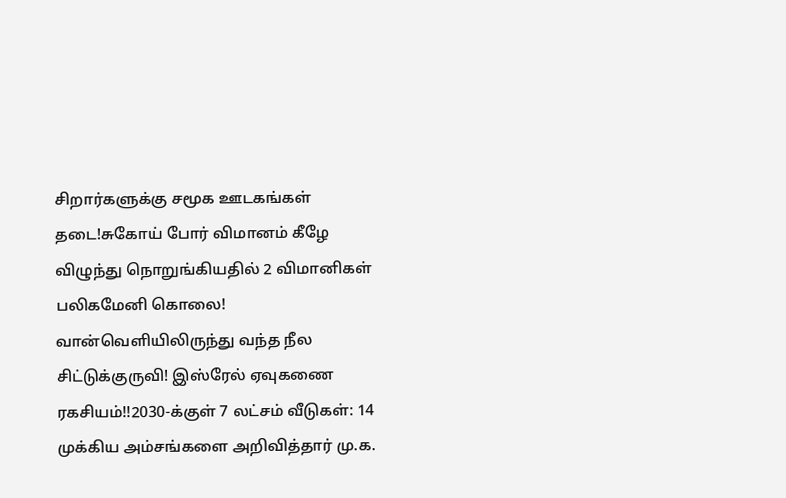சிறார்களுக்கு சமூக ஊடகங்கள் தடை!சுகோய் போர் விமானம் கீழே விழுந்து நொறுங்கியதில் 2 விமானிகள் பலிகமேனி கொலை! வான்வெளியிலிருந்து வந்த நீல சிட்டுக்குருவி! இஸ்ரேல் ஏவுகணை ரகசியம்!!2030-க்குள் 7 லட்சம் வீடுகள்: 14 முக்கிய அம்சங்களை அறிவித்தார் மு.க.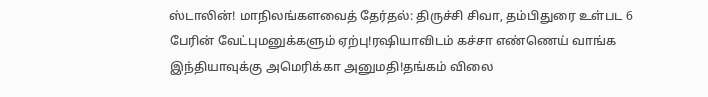ஸ்டாலின்! மாநிலங்களவைத் தேர்தல்: திருச்சி சிவா, தம்பிதுரை உள்பட 6 பேரின் வேட்புமனுக்களும் ஏற்பு!ரஷியாவிடம் கச்சா எண்ணெய் வாங்க இந்தியாவுக்கு அமெரிக்கா அனுமதி!தங்கம் விலை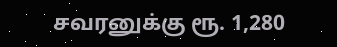சவரனுக்கு ரூ. 1,280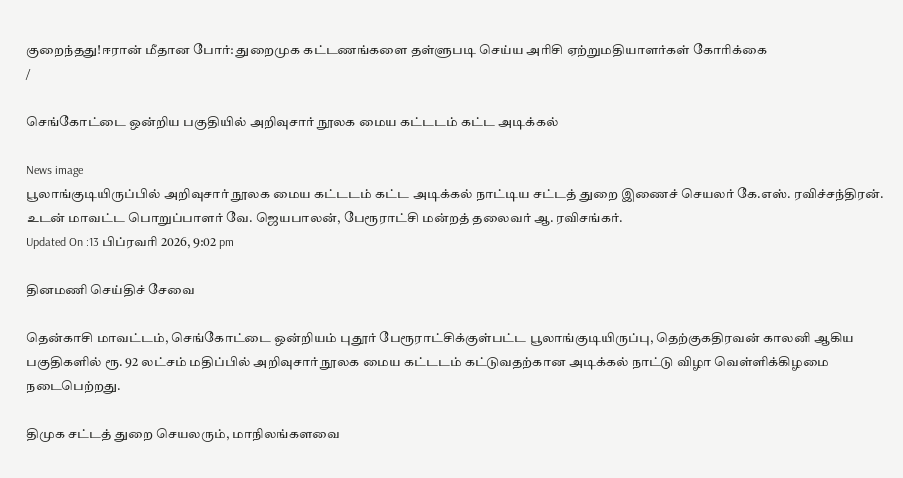குறைந்தது!ஈரான் மீதான போர்: துறைமுக கட்டணங்களை தள்ளுபடி செய்ய அரிசி ஏற்றுமதியாளர்கள் கோரிக்கை
/

செங்கோட்டை ஒன்றிய பகுதியில் அறிவுசார் நூலக மைய கட்டடம் கட்ட அடிக்கல்

News image
பூலாங்குடியிருப்பில் அறிவுசார் நூலக மைய கட்டடம் கட்ட அடிக்கல் நாட்டிய சட்டத் துறை இணைச் செயலர் கே.எஸ். ரவிச்சந்திரன். உடன் மாவட்ட பொறுப்பாளர் வே. ஜெயபாலன், பேரூராட்சி மன்றத் தலைவர் ஆ. ரவிசங்கர்.
Updated On :13 பிப்ரவரி 2026, 9:02 pm

தினமணி செய்திச் சேவை

தென்காசி மாவட்டம், செங்கோட்டை ஒன்றியம் புதூர் பேரூராட்சிக்குள்பட்ட பூலாங்குடியிருப்பு, தெற்குகதிரவன் காலனி ஆகிய பகுதிகளில் ரூ. 92 லட்சம் மதிப்பில் அறிவுசார் நூலக மைய கட்டடம் கட்டுவதற்கான அடிக்கல் நாட்டு விழா வெள்ளிக்கிழமை நடைபெற்றது.

திமுக சட்டத் துறை செயலரும், மாநிலங்களவை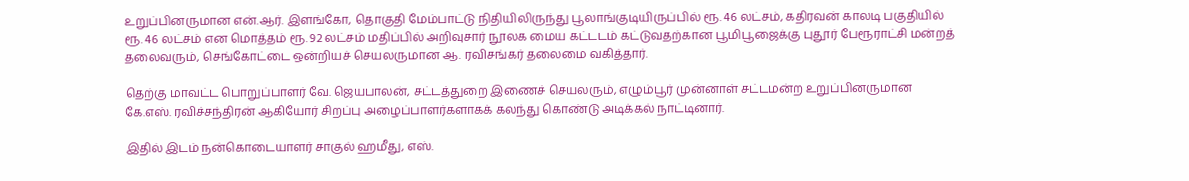உறுப்பினருமான என்.ஆர். இளங்கோ, தொகுதி மேம்பாட்டு நிதியிலிருந்து பூலாங்குடியிருப்பில் ரூ. 46 லட்சம், கதிரவன் காலடி பகுதியில் ரூ. 46 லட்சம் என மொத்தம் ரூ. 92 லட்சம் மதிப்பில் அறிவுசார் நூலக மைய கட்டடம் கட்டுவதற்கான பூமிபூஜைக்கு புதூர் பேரூராட்சி மன்றத் தலைவரும், செங்கோட்டை ஒன்றியச் செயலருமான ஆ. ரவிசங்கர் தலைமை வகித்தார்.

தெற்கு மாவட்ட பொறுப்பாளர் வே. ஜெயபாலன், சட்டத்துறை இணைச் செயலரும், எழும்பூர் முன்னாள் சட்டமன்ற உறுப்பினருமான கே.எஸ். ரவிச்சந்திரன் ஆகியோர் சிறப்பு அழைப்பாளர்களாகக் கலந்து கொண்டு அடிக்கல் நாட்டினார்.

இதில் இடம் நன்கொடையாளர் சாகுல் ஹமீது, எஸ்.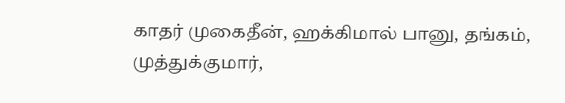காதர் முகைதீன், ஹக்கிமால் பானு, தங்கம், முத்துக்குமார்,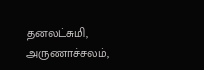தனலட்சுமி, அருணாச்சலம்,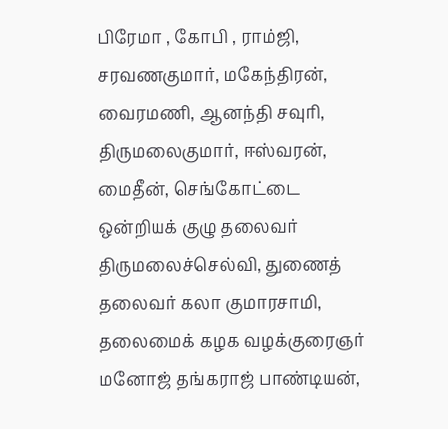பிரேமா , கோபி , ராம்ஜி, சரவணகுமார், மகேந்திரன், வைரமணி, ஆனந்தி சவுரி, திருமலைகுமார், ஈஸ்வரன், மைதீன், செங்கோட்டை ஒன்றியக் குழு தலைவர் திருமலைச்செல்வி, துணைத் தலைவர் கலா குமாரசாமி, தலைமைக் கழக வழக்குரைஞர் மனோஜ் தங்கராஜ் பாண்டியன்,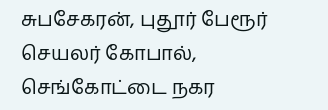சுபசேகரன், புதூர் பேரூர் செயலர் கோபால், செங்கோட்டை நகர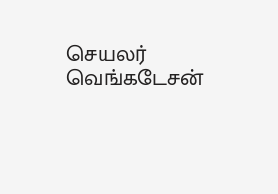செயலர் வெங்கடேசன்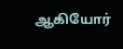ஆகியோர்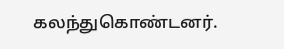கலந்துகொண்டனர்.